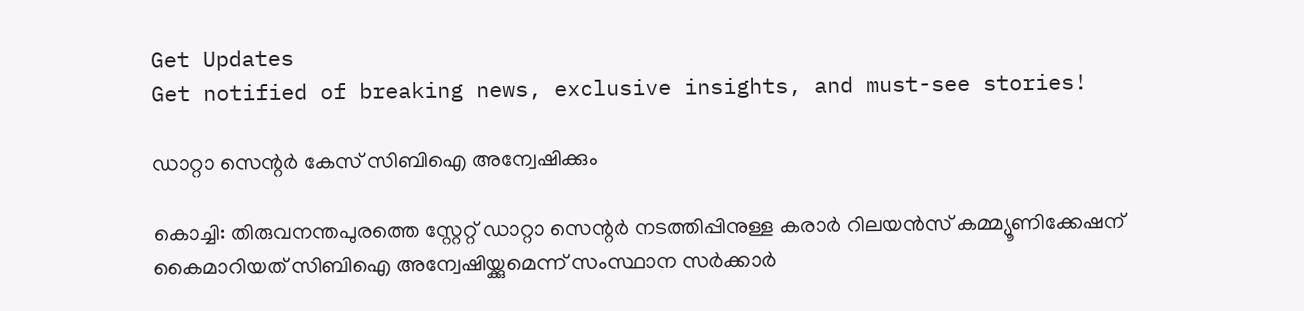Get Updates
Get notified of breaking news, exclusive insights, and must-see stories!

ഡാറ്റാ സെന്റര്‍ കേസ് സിബിഐ അന്വേഷിക്കും

കൊച്ചി: തിരുവനന്തപുരത്തെ സ്റ്റേറ്റ് ഡാറ്റാ സെന്റര്‍ നടത്തിപ്പിനുള്ള കരാര്‍ റിലയന്‍സ് കമ്മ്യൂണിക്കേഷന് കൈമാറിയത് സിബിഐ അന്വേഷിയ്ക്കുമെന്ന് സംസ്ഥാന സര്‍ക്കാര്‍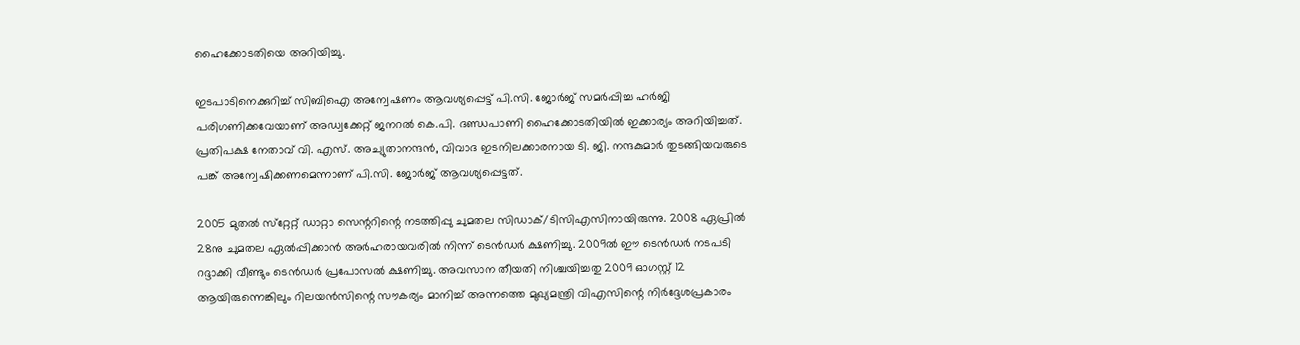ഹൈക്കോടതിയെ അറിയിച്ചു.

ഇടപാടിനെക്കുറിച്ച് സിബിഐ അന്വേഷണം ആവശ്യപ്പെട്ട് പി.സി. ജോര്‍ജ് സമര്‍പ്പിച്ച ഹര്‍ജി പരിഗണിക്കവേയാണ് അഡ്വക്കേറ്റ് ജനറല്‍ കെ.പി. ദണ്ഡപാണി ഹൈക്കോടതിയില്‍ ഇക്കാര്യം അറിയിച്ചത്. പ്രതിപക്ഷ നേതാവ് വി. എസ്. അച്യുതാനന്ദന്‍, വിവാദ ഇടനിലക്കാരനായ ടി. ജി. നന്ദകുമാര്‍ തുടങ്ങിയവരുടെ പങ്ക് അന്വേഷിക്കണമെന്നാണ് പി.സി. ജോര്‍ജ് ആവശ്യപ്പെട്ടത്.

2005 മുതല്‍ സ്‌റ്റേറ്റ് ഡാറ്റാ സെന്ററിന്റെ നടത്തിപ്പു ചുമതല സിഡാക്/ടിസിഎസിനായിരുന്നു. 2008 ഏപ്രില്‍ 28നു ചുമതല ഏല്‍പ്പിക്കാന്‍ അര്‍ഹരായവരില്‍ നിന്ന് ടെന്‍ഡര്‍ ക്ഷണിച്ചു. 2009ല്‍ ഈ ടെന്‍ഡര്‍ നടപടി റദ്ദാക്കി വീണ്ടും ടെന്‍ഡര്‍ പ്രപോസല്‍ ക്ഷണിച്ചു. അവസാന തീയതി നിശ്ചയിച്ചതു 2009 ഓഗസ്റ്റ് 12 ആയിരുന്നെങ്കിലും റിലയന്‍സിന്റെ സൗകര്യം മാനിച്ച് അന്നത്തെ മുഖ്യമന്ത്രി വിഎസിന്റെ നിര്‍ദ്ദേശപ്രകാരം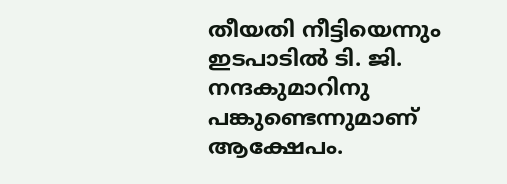തീയതി നീട്ടിയെന്നും ഇടപാടില്‍ ടി. ജി. നന്ദകുമാറിനു പങ്കുണ്ടെന്നുമാണ് ആക്ഷേപം.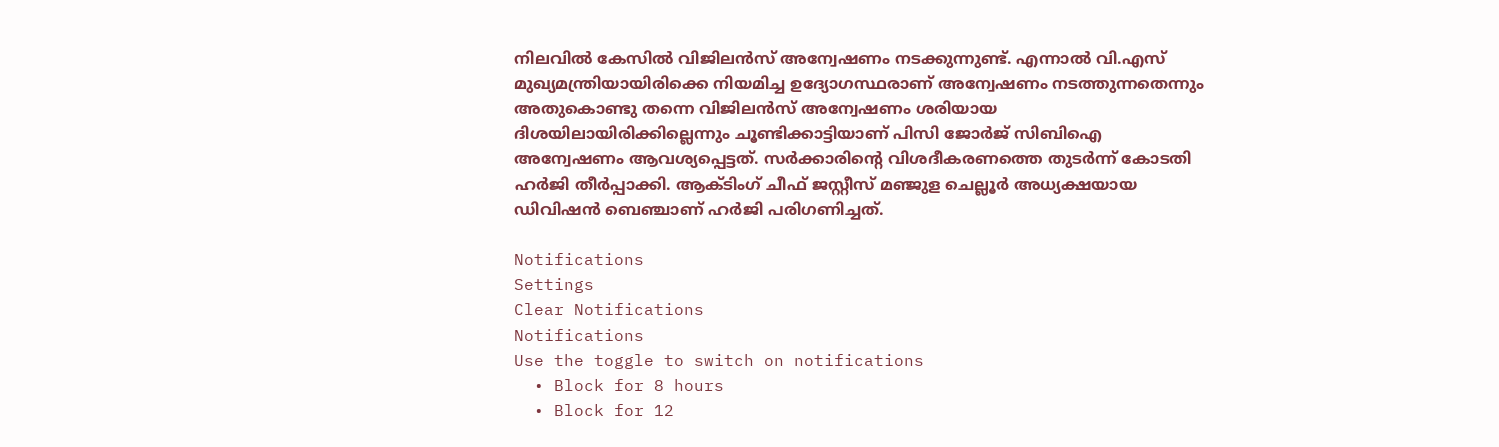നിലവില്‍ കേസില്‍ വിജിലന്‍സ് അന്വേഷണം നടക്കുന്നുണ്ട്. എന്നാല്‍ വി.എസ് മുഖ്യമന്ത്രിയായിരിക്കെ നിയമിച്ച ഉദ്യോഗസ്ഥരാണ് അന്വേഷണം നടത്തുന്നതെന്നും അതുകൊണ്ടു തന്നെ വിജിലന്‍സ് അന്വേഷണം ശരിയായ ദിശയിലായിരിക്കില്ലെന്നും ചൂണ്ടിക്കാട്ടിയാണ് പിസി ജോര്‍ജ് സിബിഐ അന്വേഷണം ആവശ്യപ്പെട്ടത്. സര്‍ക്കാരിന്റെ വിശദീകരണത്തെ തുടര്‍ന്ന് കോടതി ഹര്‍ജി തീര്‍പ്പാക്കി. ആക്ടിംഗ് ചീഫ് ജസ്റ്റീസ് മഞ്ജുള ചെല്ലൂര്‍ അധ്യക്ഷയായ ഡിവിഷന്‍ ബെഞ്ചാണ് ഹര്‍ജി പരിഗണിച്ചത്.

Notifications
Settings
Clear Notifications
Notifications
Use the toggle to switch on notifications
  • Block for 8 hours
  • Block for 12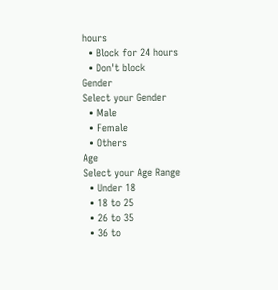hours
  • Block for 24 hours
  • Don't block
Gender
Select your Gender
  • Male
  • Female
  • Others
Age
Select your Age Range
  • Under 18
  • 18 to 25
  • 26 to 35
  • 36 to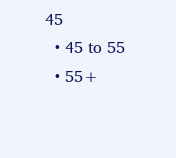45
  • 45 to 55
  • 55+